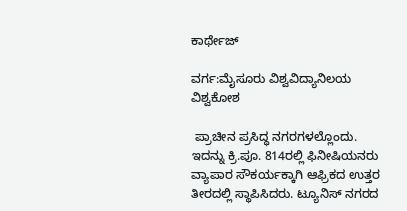ಕಾರ್ಥೇಜ್

ವರ್ಗ:ಮೈಸೂರು ವಿಶ್ವವಿದ್ಯಾನಿಲಯ ವಿಶ್ವಕೋಶ

 ಪ್ರಾಚೀನ ಪ್ರಸಿದ್ಧ ನಗರಗಳಲ್ಲೊಂದು. ಇದನ್ನು ಕ್ರಿ.ಪೂ. 814ರಲ್ಲಿ ಫಿನೀಷಿಯನರು ವ್ಯಾಪಾರ ಸೌಕರ್ಯಕ್ಕಾಗಿ ಆಫ್ರಿಕದ ಉತ್ತರ ತೀರದಲ್ಲಿ ಸ್ಥಾಪಿಸಿದರು. ಟ್ಯೂನಿಸ್ ನಗರದ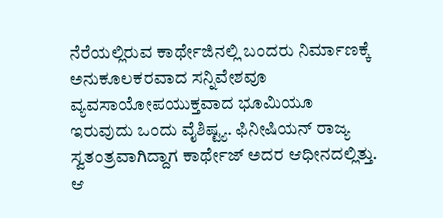ನೆರೆಯಲ್ಲಿರುವ ಕಾರ್ಥೇಜಿನಲ್ಲಿ ಬಂದರು ನಿರ್ಮಾಣಕ್ಕೆ ಅನುಕೂಲಕರವಾದ ಸನ್ನಿವೇಶವೂ ವ್ಯವಸಾಯೋಪಯುಕ್ತವಾದ ಭೂಮಿಯೂ ಇರುವುದು ಒಂದು ವೈಶಿಷ್ಟ್ಯ. ಫಿನೀಷಿಯನ್ ರಾಜ್ಯ ಸ್ವತಂತ್ರವಾಗಿದ್ದಾಗ ಕಾರ್ಥೇಜ್ ಅದರ ಆಧೀನದಲ್ಲಿತ್ತು. ಆ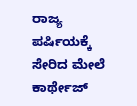ರಾಜ್ಯ ಪರ್ಷಿಯಕ್ಕೆ ಸೇರಿದ ಮೇಲೆ ಕಾರ್ಥೇಜ್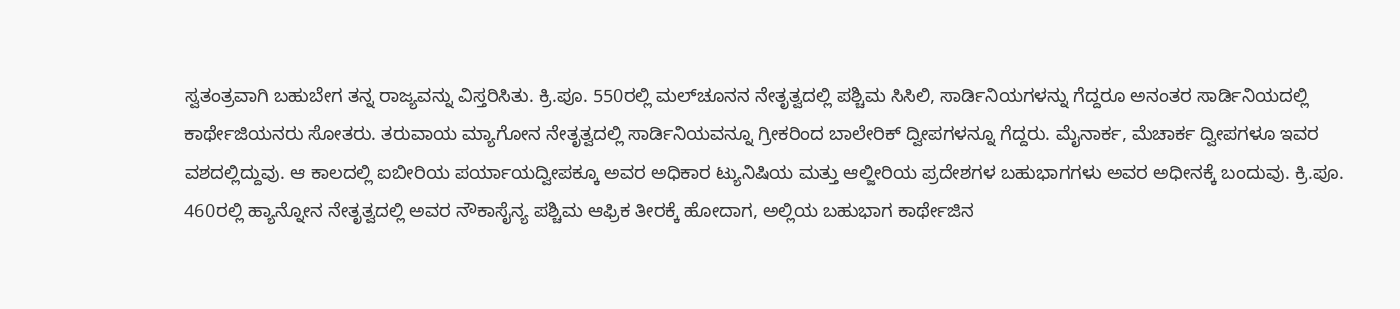ಸ್ವತಂತ್ರವಾಗಿ ಬಹುಬೇಗ ತನ್ನ ರಾಜ್ಯವನ್ನು ವಿಸ್ತರಿಸಿತು. ಕ್ರಿ.ಪೂ. 550ರಲ್ಲಿ ಮಲ್‍ಚೂನನ ನೇತೃತ್ವದಲ್ಲಿ ಪಶ್ಚಿಮ ಸಿಸಿಲಿ, ಸಾರ್ಡಿನಿಯಗಳನ್ನು ಗೆದ್ದರೂ ಅನಂತರ ಸಾರ್ಡಿನಿಯದಲ್ಲಿ ಕಾರ್ಥೇಜಿಯನರು ಸೋತರು. ತರುವಾಯ ಮ್ಯಾಗೋನ ನೇತೃತ್ವದಲ್ಲಿ ಸಾರ್ಡಿನಿಯವನ್ನೂ ಗ್ರೀಕರಿಂದ ಬಾಲೇರಿಕ್ ದ್ವೀಪಗಳನ್ನೂ ಗೆದ್ದರು. ಮೈನಾರ್ಕ, ಮೆಚಾರ್ಕ ದ್ವೀಪಗಳೂ ಇವರ ವಶದಲ್ಲಿದ್ದುವು. ಆ ಕಾಲದಲ್ಲಿ ಐಬೀರಿಯ ಪರ್ಯಾಯದ್ವೀಪಕ್ಕೂ ಅವರ ಅಧಿಕಾರ ಟ್ಯುನಿಷಿಯ ಮತ್ತು ಆಲ್ಜೀರಿಯ ಪ್ರದೇಶಗಳ ಬಹುಭಾಗಗಳು ಅವರ ಅಧೀನಕ್ಕೆ ಬಂದುವು. ಕ್ರಿ.ಪೂ. 460ರಲ್ಲಿ ಹ್ಯಾನ್ನೋನ ನೇತೃತ್ವದಲ್ಲಿ ಅವರ ನೌಕಾಸೈನ್ಯ ಪಶ್ಚಿಮ ಆಫ್ರಿಕ ತೀರಕ್ಕೆ ಹೋದಾಗ, ಅಲ್ಲಿಯ ಬಹುಭಾಗ ಕಾರ್ಥೇಜಿನ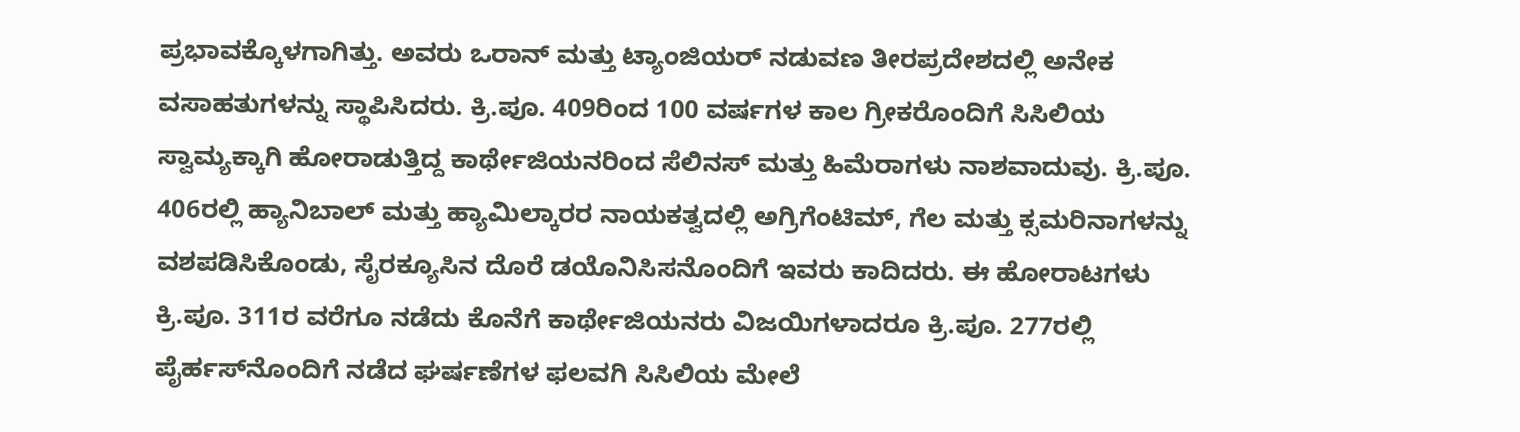ಪ್ರಭಾವಕ್ಕೊಳಗಾಗಿತ್ತು. ಅವರು ಒರಾನ್ ಮತ್ತು ಟ್ಯಾಂಜಿಯರ್ ನಡುವಣ ತೀರಪ್ರದೇಶದಲ್ಲಿ ಅನೇಕ ವಸಾಹತುಗಳನ್ನು ಸ್ಥಾಪಿಸಿದರು. ಕ್ರಿ.ಪೂ. 409ರಿಂದ 100 ವರ್ಷಗಳ ಕಾಲ ಗ್ರೀಕರೊಂದಿಗೆ ಸಿಸಿಲಿಯ ಸ್ವಾಮ್ಯಕ್ಕಾಗಿ ಹೋರಾಡುತ್ತಿದ್ದ ಕಾರ್ಥೇಜಿಯನರಿಂದ ಸೆಲಿನಸ್ ಮತ್ತು ಹಿಮೆರಾಗಳು ನಾಶವಾದುವು. ಕ್ರಿ.ಪೂ. 406ರಲ್ಲಿ ಹ್ಯಾನಿಬಾಲ್ ಮತ್ತು ಹ್ಯಾಮಿಲ್ಕಾರರ ನಾಯಕತ್ವದಲ್ಲಿ ಅಗ್ರಿಗೆಂಟಿಮ್, ಗೆಲ ಮತ್ತು ಕ್ಸಮರಿನಾಗಳನ್ನು ವಶಪಡಿಸಿಕೊಂಡು, ಸೈರಕ್ಯೂಸಿನ ದೊರೆ ಡಯೊನಿಸಿಸನೊಂದಿಗೆ ಇವರು ಕಾದಿದರು. ಈ ಹೋರಾಟಗಳು ಕ್ರಿ.ಪೂ. 311ರ ವರೆಗೂ ನಡೆದು ಕೊನೆಗೆ ಕಾರ್ಥೇಜಿಯನರು ವಿಜಯಿಗಳಾದರೂ ಕ್ರಿ.ಪೂ. 277ರಲ್ಲಿ ಪೈರ್ಹಸ್‍ನೊಂದಿಗೆ ನಡೆದ ಘರ್ಷಣೆಗಳ ಫಲವಗಿ ಸಿಸಿಲಿಯ ಮೇಲೆ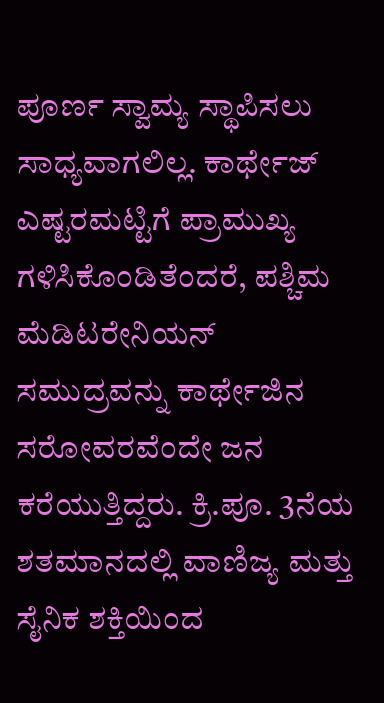ಪೂರ್ಣ ಸ್ವಾಮ್ಯ ಸ್ಥಾಪಿಸಲು ಸಾಧ್ಯವಾಗಲಿಲ್ಲ. ಕಾರ್ಥೇಜ್ ಎಷ್ಟರಮಟ್ಟಿಗೆ ಪ್ರಾಮುಖ್ಯ ಗಳಿಸಿಕೊಂಡಿತೆಂದರೆ, ಪಶ್ಚಿಮ ಮೆಡಿಟರೇನಿಯನ್ ಸಮುದ್ರವನ್ನು ಕಾರ್ಥೇಜಿನ ಸರೋವರವೆಂದೇ ಜನ ಕರೆಯುತ್ತಿದ್ದರು. ಕ್ರಿ.ಪೂ. 3ನೆಯ ಶತಮಾನದಲ್ಲಿ ವಾಣಿಜ್ಯ ಮತ್ತು ಸೈನಿಕ ಶಕ್ತಿಯಿಂದ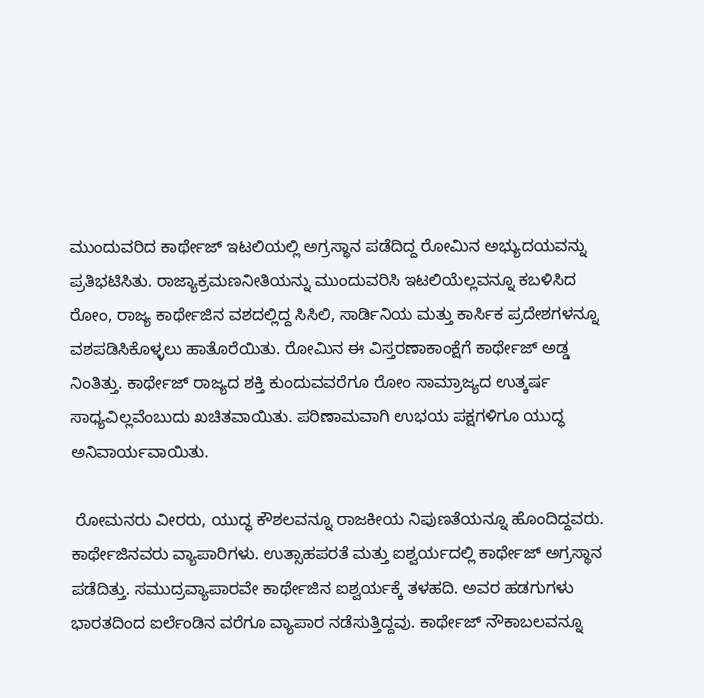ಮುಂದುವರಿದ ಕಾರ್ಥೇಜ್ ಇಟಲಿಯಲ್ಲಿ ಅಗ್ರಸ್ಥಾನ ಪಡೆದಿದ್ದ ರೋಮಿನ ಅಭ್ಯುದಯವನ್ನು ಪ್ರತಿಭಟಿಸಿತು. ರಾಜ್ಯಾಕ್ರಮಣನೀತಿಯನ್ನು ಮುಂದುವರಿಸಿ ಇಟಲಿಯೆಲ್ಲವನ್ನೂ ಕಬಳಿಸಿದ ರೋಂ, ರಾಜ್ಯ ಕಾರ್ಥೇಜಿನ ವಶದಲ್ಲಿದ್ದ ಸಿಸಿಲಿ, ಸಾರ್ಡಿನಿಯ ಮತ್ತು ಕಾರ್ಸಿಕ ಪ್ರದೇಶಗಳನ್ನೂ ವಶಪಡಿಸಿಕೊಳ್ಳಲು ಹಾತೊರೆಯಿತು. ರೋಮಿನ ಈ ವಿಸ್ತರಣಾಕಾಂಕ್ಷೆಗೆ ಕಾರ್ಥೇಜ್ ಅಡ್ಡ ನಿಂತಿತ್ತು. ಕಾರ್ಥೇಜ್ ರಾಜ್ಯದ ಶಕ್ತಿ ಕುಂದುವವರೆಗೂ ರೋಂ ಸಾಮ್ರಾಜ್ಯದ ಉತ್ಕರ್ಷ ಸಾಧ್ಯವಿಲ್ಲವೆಂಬುದು ಖಚಿತವಾಯಿತು. ಪರಿಣಾಮವಾಗಿ ಉಭಯ ಪಕ್ಷಗಳಿಗೂ ಯುದ್ಧ ಅನಿವಾರ್ಯವಾಯಿತು.

 ರೋಮನರು ವೀರರು, ಯುದ್ಧ ಕೌಶಲವನ್ನೂ ರಾಜಕೀಯ ನಿಪುಣತೆಯನ್ನೂ ಹೊಂದಿದ್ದವರು. ಕಾರ್ಥೇಜಿನವರು ವ್ಯಾಪಾರಿಗಳು. ಉತ್ಸಾಹಪರತೆ ಮತ್ತು ಐಶ್ವರ್ಯದಲ್ಲಿ ಕಾರ್ಥೇಜ್ ಅಗ್ರಸ್ಥಾನ ಪಡೆದಿತ್ತು. ಸಮುದ್ರವ್ಯಾಪಾರವೇ ಕಾರ್ಥೇಜಿನ ಐಶ್ವರ್ಯಕ್ಕೆ ತಳಹದಿ. ಅವರ ಹಡಗುಗಳು ಭಾರತದಿಂದ ಐರ್ಲೆಂಡಿನ ವರೆಗೂ ವ್ಯಾಪಾರ ನಡೆಸುತ್ತಿದ್ದವು. ಕಾರ್ಥೇಜ್ ನೌಕಾಬಲವನ್ನೂ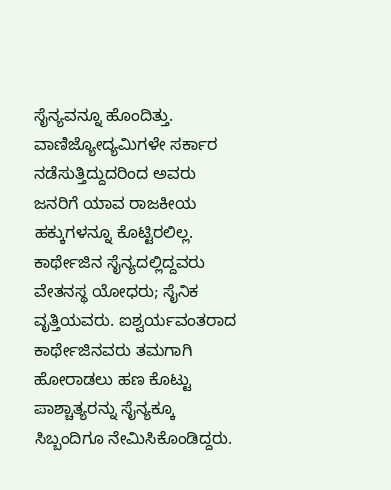ಸೈನ್ಯವನ್ನೂ ಹೊಂದಿತ್ತು. ವಾಣಿಜ್ಯೋದ್ಯಮಿಗಳೇ ಸರ್ಕಾರ ನಡೆಸುತ್ತಿದ್ದುದರಿಂದ ಅವರು ಜನರಿಗೆ ಯಾವ ರಾಜಕೀಯ ಹಕ್ಕುಗಳನ್ನೂ ಕೊಟ್ಟಿರಲಿಲ್ಲ. ಕಾರ್ಥೇಜಿನ ಸೈನ್ಯದಲ್ಲಿದ್ದವರು ವೇತನಸ್ಥ ಯೋಧರು; ಸೈನಿಕ ವೃತ್ತಿಯವರು. ಐಶ್ವರ್ಯವಂತರಾದ ಕಾರ್ಥೇಜಿನವರು ತಮಗಾಗಿ ಹೋರಾಡಲು ಹಣ ಕೊಟ್ಟು ಪಾಶ್ಚಾತ್ಯರನ್ನು ಸೈನ್ಯಕ್ಕೂ ಸಿಬ್ಬಂದಿಗೂ ನೇಮಿಸಿಕೊಂಡಿದ್ದರು.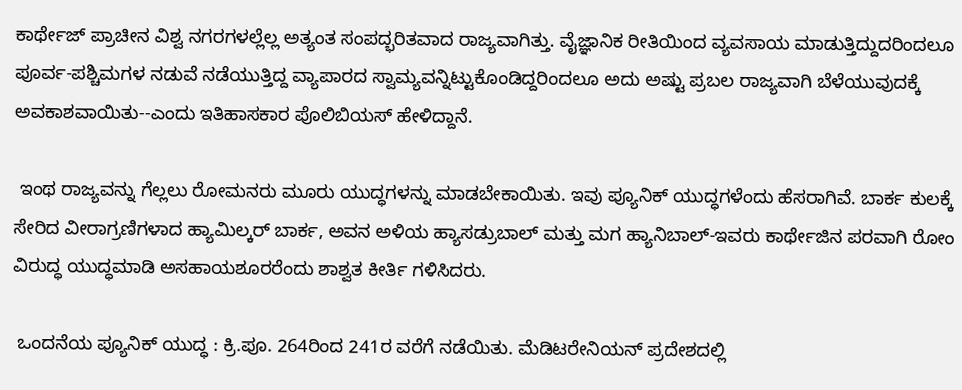ಕಾರ್ಥೇಜ್ ಪ್ರಾಚೀನ ವಿಶ್ವ ನಗರಗಳಲ್ಲೆಲ್ಲ ಅತ್ಯಂತ ಸಂಪದ್ಭರಿತವಾದ ರಾಜ್ಯವಾಗಿತ್ತು. ವೈಜ್ಞಾನಿಕ ರೀತಿಯಿಂದ ವ್ಯವಸಾಯ ಮಾಡುತ್ತಿದ್ದುದರಿಂದಲೂ ಪೂರ್ವ-ಪಶ್ಚಿಮಗಳ ನಡುವೆ ನಡೆಯುತ್ತಿದ್ದ ವ್ಯಾಪಾರದ ಸ್ವಾಮ್ಯವನ್ನಿಟ್ಟುಕೊಂಡಿದ್ದರಿಂದಲೂ ಅದು ಅಷ್ಟು ಪ್ರಬಲ ರಾಜ್ಯವಾಗಿ ಬೆಳೆಯುವುದಕ್ಕೆ ಅವಕಾಶವಾಯಿತು--ಎಂದು ಇತಿಹಾಸಕಾರ ಪೊಲಿಬಿಯಸ್ ಹೇಳಿದ್ದಾನೆ.

 ಇಂಥ ರಾಜ್ಯವನ್ನು ಗೆಲ್ಲಲು ರೋಮನರು ಮೂರು ಯುದ್ಧಗಳನ್ನು ಮಾಡಬೇಕಾಯಿತು. ಇವು ಪ್ಯೂನಿಕ್ ಯುದ್ಧಗಳೆಂದು ಹೆಸರಾಗಿವೆ. ಬಾರ್ಕ ಕುಲಕ್ಕೆ ಸೇರಿದ ವೀರಾಗ್ರಣಿಗಳಾದ ಹ್ಯಾಮಿಲ್ಕರ್ ಬಾರ್ಕ, ಅವನ ಅಳಿಯ ಹ್ಯಾಸಡ್ರುಬಾಲ್ ಮತ್ತು ಮಗ ಹ್ಯಾನಿಬಾಲ್-ಇವರು ಕಾರ್ಥೇಜಿನ ಪರವಾಗಿ ರೋಂ ವಿರುದ್ಧ ಯುದ್ಧಮಾಡಿ ಅಸಹಾಯಶೂರರೆಂದು ಶಾಶ್ವತ ಕೀರ್ತಿ ಗಳಿಸಿದರು.

 ಒಂದನೆಯ ಪ್ಯೂನಿಕ್ ಯುದ್ಧ : ಕ್ರಿ.ಪೂ. 264ರಿಂದ 241ರ ವರೆಗೆ ನಡೆಯಿತು. ಮೆಡಿಟರೇನಿಯನ್ ಪ್ರದೇಶದಲ್ಲಿ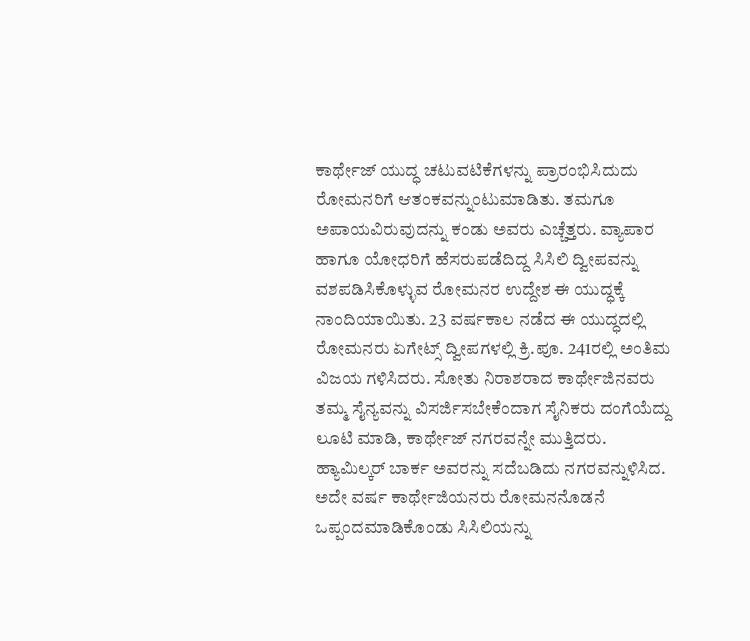ಕಾರ್ಥೇಜ್ ಯುದ್ಧ ಚಟುವಟಿಕೆಗಳನ್ನು ಪ್ರಾರಂಭಿಸಿದುದು ರೋಮನರಿಗೆ ಆತಂಕವನ್ನುಂಟುಮಾಡಿತು. ತಮಗೂ ಅಪಾಯವಿರುವುದನ್ನು ಕಂಡು ಅವರು ಎಚ್ಚೆತ್ತರು. ವ್ಯಾಪಾರ ಹಾಗೂ ಯೋಧರಿಗೆ ಹೆಸರುಪಡೆದಿದ್ದ ಸಿಸಿಲಿ ದ್ವೀಪವನ್ನು ವಶಪಡಿಸಿಕೊಳ್ಳುವ ರೋಮನರ ಉದ್ದೇಶ ಈ ಯುದ್ಧಕ್ಕೆ ನಾಂದಿಯಾಯಿತು. 23 ವರ್ಷಕಾಲ ನಡೆದ ಈ ಯುದ್ಧದಲ್ಲಿ ರೋಮನರು ಏಗೇಟ್ಸ್ ದ್ವೀಪಗಳಲ್ಲಿ ಕ್ರಿ.ಪೂ. 241ರಲ್ಲಿ ಅಂತಿಮ ವಿಜಯ ಗಳಿಸಿದರು. ಸೋತು ನಿರಾಶರಾದ ಕಾರ್ಥೇಜಿನವರು ತಮ್ಮ ಸೈನ್ಯವನ್ನು ವಿಸರ್ಜಿಸಬೇಕೆಂದಾಗ ಸೈನಿಕರು ದಂಗೆಯೆದ್ದು ಲೂಟಿ ಮಾಡಿ, ಕಾರ್ಥೇಜ್ ನಗರವನ್ನೇ ಮುತ್ತಿದರು. ಹ್ಯಾಮಿಲ್ಕರ್ ಬಾರ್ಕ ಅವರನ್ನು ಸದೆಬಡಿದು ನಗರವನ್ನುಳಿಸಿದ. ಅದೇ ವರ್ಷ ಕಾರ್ಥೇಜಿಯನರು ರೋಮನನೊಡನೆ ಒಪ್ಪಂದಮಾಡಿಕೊಂಡು ಸಿಸಿಲಿಯನ್ನು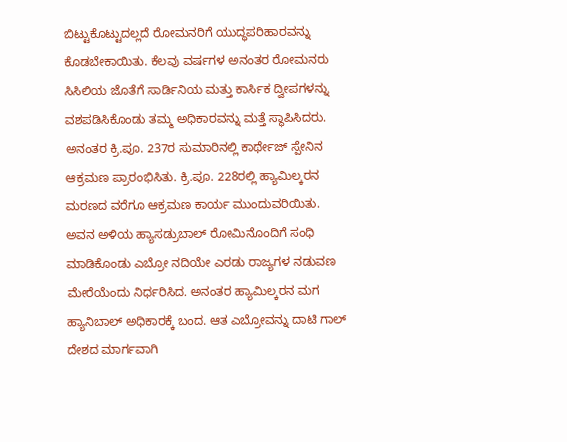ಬಿಟ್ಟುಕೊಟ್ಟುದಲ್ಲದೆ ರೋಮನರಿಗೆ ಯುದ್ಧಪರಿಹಾರವನ್ನು ಕೊಡಬೇಕಾಯಿತು. ಕೆಲವು ವರ್ಷಗಳ ಅನಂತರ ರೋಮನರು ಸಿಸಿಲಿಯ ಜೊತೆಗೆ ಸಾರ್ಡಿನಿಯ ಮತ್ತು ಕಾರ್ಸಿಕ ದ್ವೀಪಗಳನ್ನು ವಶಪಡಿಸಿಕೊಂಡು ತಮ್ಮ ಅಧಿಕಾರವನ್ನು ಮತ್ತೆ ಸ್ಥಾಪಿಸಿದರು. ಅನಂತರ ಕ್ರಿ.ಪೂ. 237ರ ಸುಮಾರಿನಲ್ಲಿ ಕಾರ್ಥೇಜ್ ಸ್ಪೇನಿನ ಆಕ್ರಮಣ ಪ್ರಾರಂಭಿಸಿತು. ಕ್ರಿ.ಪೂ. 228ರಲ್ಲಿ ಹ್ಯಾಮಿಲ್ಕರನ ಮರಣದ ವರೆಗೂ ಆಕ್ರಮಣ ಕಾರ್ಯ ಮುಂದುವರಿಯಿತು. ಅವನ ಅಳಿಯ ಹ್ಯಾಸಡ್ರುಬಾಲ್ ರೋಮಿನೊಂದಿಗೆ ಸಂಧಿ ಮಾಡಿಕೊಂಡು ಎಬ್ರೋ ನದಿಯೇ ಎರಡು ರಾಜ್ಯಗಳ ನಡುವಣ ಮೇರೆಯೆಂದು ನಿರ್ಧರಿಸಿದ. ಅನಂತರ ಹ್ಯಾಮಿಲ್ಕರನ ಮಗ ಹ್ಯಾನಿಬಾಲ್ ಅಧಿಕಾರಕ್ಕೆ ಬಂದ. ಆತ ಎಬ್ರೋವನ್ನು ದಾಟಿ ಗಾಲ್ ದೇಶದ ಮಾರ್ಗವಾಗಿ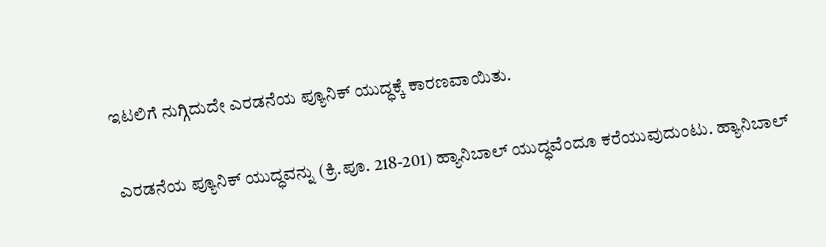ಇಟಲಿಗೆ ನುಗ್ಗಿದುದೇ ಎರಡನೆಯ ಪ್ಯೂನಿಕ್ ಯುದ್ಧಕ್ಕೆ ಕಾರಣವಾಯಿತು.

 ಎರಡನೆಯ ಪ್ಯೂನಿಕ್ ಯುದ್ಧವನ್ನು (ಕ್ರಿ.ಪೂ. 218-201) ಹ್ಯಾನಿಬಾಲ್ ಯುದ್ಧವೆಂದೂ ಕರೆಯುವುದುಂಟು. ಹ್ಯಾನಿಬಾಲ್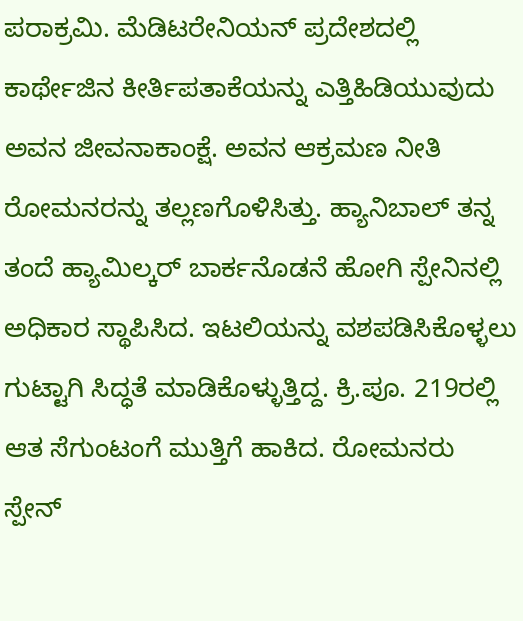ಪರಾಕ್ರಮಿ. ಮೆಡಿಟರೇನಿಯನ್ ಪ್ರದೇಶದಲ್ಲಿ ಕಾರ್ಥೇಜಿನ ಕೀರ್ತಿಪತಾಕೆಯನ್ನು ಎತ್ತಿಹಿಡಿಯುವುದು ಅವನ ಜೀವನಾಕಾಂಕ್ಷೆ. ಅವನ ಆಕ್ರಮಣ ನೀತಿ ರೋಮನರನ್ನು ತಲ್ಲಣಗೊಳಿಸಿತ್ತು. ಹ್ಯಾನಿಬಾಲ್ ತನ್ನ ತಂದೆ ಹ್ಯಾಮಿಲ್ಕರ್ ಬಾರ್ಕನೊಡನೆ ಹೋಗಿ ಸ್ಪೇನಿನಲ್ಲಿ ಅಧಿಕಾರ ಸ್ಥಾಪಿಸಿದ. ಇಟಲಿಯನ್ನು ವಶಪಡಿಸಿಕೊಳ್ಳಲು ಗುಟ್ಟಾಗಿ ಸಿದ್ಧತೆ ಮಾಡಿಕೊಳ್ಳುತ್ತಿದ್ದ. ಕ್ರಿ.ಪೂ. 219ರಲ್ಲಿ ಆತ ಸೆಗುಂಟಂಗೆ ಮುತ್ತಿಗೆ ಹಾಕಿದ. ರೋಮನರು ಸ್ಪೇನ್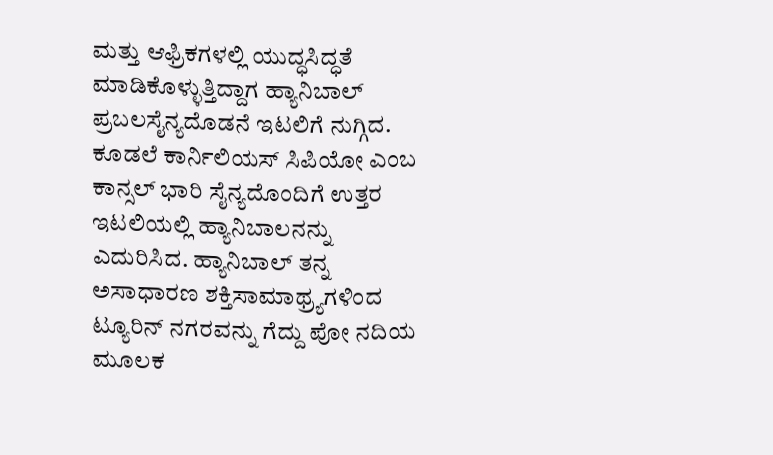ಮತ್ತು ಆಫ್ರಿಕಗಳಲ್ಲಿ ಯುದ್ಧಸಿದ್ಧತೆ ಮಾಡಿಕೊಳ್ಳುತ್ತಿದ್ದಾಗ ಹ್ಯಾನಿಬಾಲ್ ಪ್ರಬಲಸೈನ್ಯದೊಡನೆ ಇಟಲಿಗೆ ನುಗ್ಗಿದ. ಕೂಡಲೆ ಕಾರ್ನಿಲಿಯಸ್ ಸಿಪಿಯೋ ಎಂಬ ಕಾನ್ಸಲ್ ಭಾರಿ ಸೈನ್ಯದೊಂದಿಗೆ ಉತ್ತರ ಇಟಲಿಯಲ್ಲಿ ಹ್ಯಾನಿಬಾಲನನ್ನು ಎದುರಿಸಿದ. ಹ್ಯಾನಿಬಾಲ್ ತನ್ನ ಅಸಾಧಾರಣ ಶಕ್ತಿಸಾಮಾಥ್ರ್ಯಗಳಿಂದ ಟ್ಯೂರಿನ್ ನಗರವನ್ನು ಗೆದ್ದು ಪೋ ನದಿಯ ಮೂಲಕ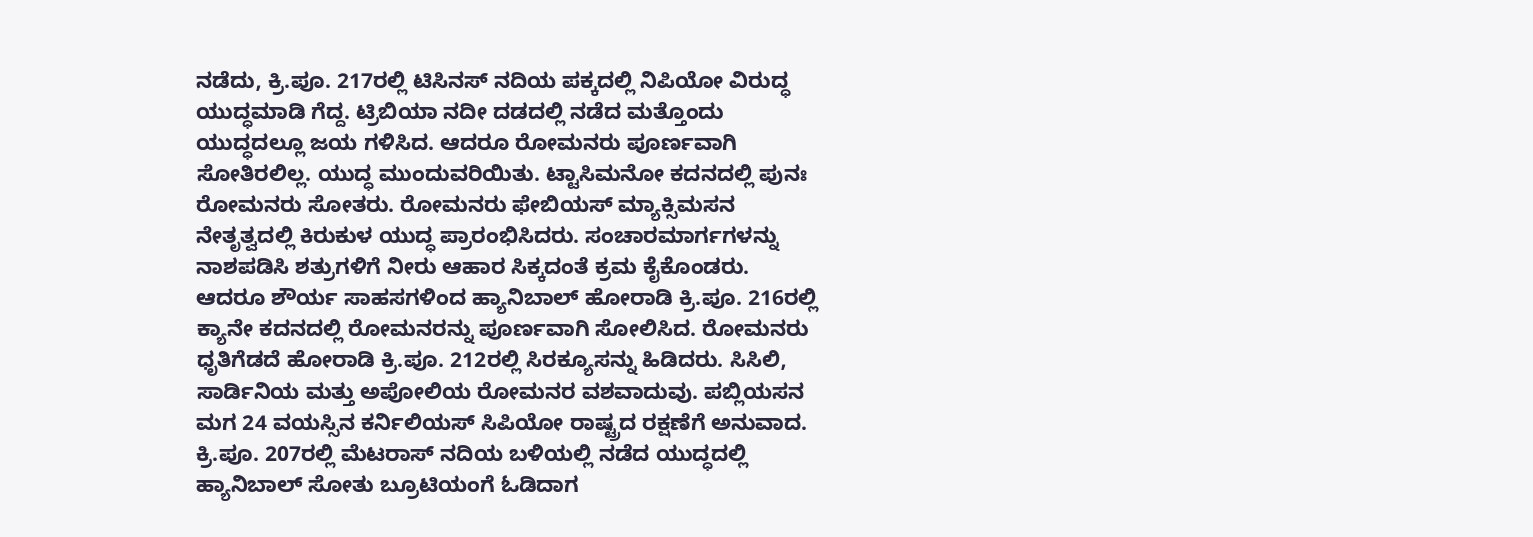ನಡೆದು, ಕ್ರಿ.ಪೂ. 217ರಲ್ಲಿ ಟಿಸಿನಸ್ ನದಿಯ ಪಕ್ಕದಲ್ಲಿ ನಿಪಿಯೋ ವಿರುದ್ಧ ಯುದ್ಧಮಾಡಿ ಗೆದ್ದ. ಟ್ರಿಬಿಯಾ ನದೀ ದಡದಲ್ಲಿ ನಡೆದ ಮತ್ತೊಂದು ಯುದ್ಧದಲ್ಲೂ ಜಯ ಗಳಿಸಿದ. ಆದರೂ ರೋಮನರು ಪೂರ್ಣವಾಗಿ ಸೋತಿರಲಿಲ್ಲ. ಯುದ್ಧ ಮುಂದುವರಿಯಿತು. ಟ್ಟಾಸಿಮನೋ ಕದನದಲ್ಲಿ ಪುನಃ ರೋಮನರು ಸೋತರು. ರೋಮನರು ಫೇಬಿಯಸ್ ಮ್ಯಾಕ್ಸಿಮಸನ ನೇತೃತ್ವದಲ್ಲಿ ಕಿರುಕುಳ ಯುದ್ಧ ಪ್ರಾರಂಭಿಸಿದರು. ಸಂಚಾರಮಾರ್ಗಗಳನ್ನು ನಾಶಪಡಿಸಿ ಶತ್ರುಗಳಿಗೆ ನೀರು ಆಹಾರ ಸಿಕ್ಕದಂತೆ ಕ್ರಮ ಕೈಕೊಂಡರು. ಆದರೂ ಶೌರ್ಯ ಸಾಹಸಗಳಿಂದ ಹ್ಯಾನಿಬಾಲ್ ಹೋರಾಡಿ ಕ್ರಿ.ಪೂ. 216ರಲ್ಲಿ ಕ್ಯಾನೇ ಕದನದಲ್ಲಿ ರೋಮನರನ್ನು ಪೂರ್ಣವಾಗಿ ಸೋಲಿಸಿದ. ರೋಮನರು ಧೃತಿಗೆಡದೆ ಹೋರಾಡಿ ಕ್ರಿ.ಪೂ. 212ರಲ್ಲಿ ಸಿರಕ್ಯೂಸನ್ನು ಹಿಡಿದರು. ಸಿಸಿಲಿ, ಸಾರ್ಡಿನಿಯ ಮತ್ತು ಅಪೋಲಿಯ ರೋಮನರ ವಶವಾದುವು. ಪಬ್ಲಿಯಸನ ಮಗ 24 ವಯಸ್ಸಿನ ಕರ್ನಿಲಿಯಸ್ ಸಿಪಿಯೋ ರಾಷ್ಟ್ರದ ರಕ್ಷಣೆಗೆ ಅನುವಾದ. ಕ್ರಿ.ಪೂ. 207ರಲ್ಲಿ ಮೆಟರಾಸ್ ನದಿಯ ಬಳಿಯಲ್ಲಿ ನಡೆದ ಯುದ್ಧದಲ್ಲಿ ಹ್ಯಾನಿಬಾಲ್ ಸೋತು ಬ್ರೂಟಿಯಂಗೆ ಓಡಿದಾಗ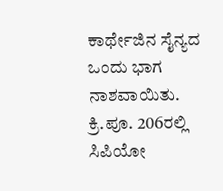ಕಾರ್ಥೇಜಿನ ಸೈನ್ಯದ ಒಂದು ಭಾಗ ನಾಶವಾಯಿತು. ಕ್ರಿ.ಪೂ. 206ರಲ್ಲಿ ಸಿಪಿಯೋ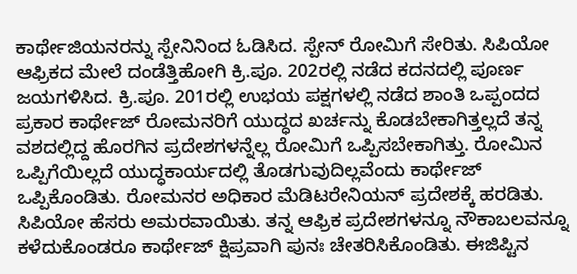ಕಾರ್ಥೇಜಿಯನರನ್ನು ಸ್ಪೇನಿನಿಂದ ಓಡಿಸಿದ. ಸ್ಪೇನ್ ರೋಮಿಗೆ ಸೇರಿತು. ಸಿಪಿಯೋ ಆಫ್ರಿಕದ ಮೇಲೆ ದಂಡೆತ್ತಿಹೋಗಿ ಕ್ರಿ.ಪೂ. 202ರಲ್ಲಿ ನಡೆದ ಕದನದಲ್ಲಿ ಪೂರ್ಣ ಜಯಗಳಿಸಿದ. ಕ್ರಿ.ಪೂ. 201ರಲ್ಲಿ ಉಭಯ ಪಕ್ಷಗಳಲ್ಲಿ ನಡೆದ ಶಾಂತಿ ಒಪ್ಪಂದದ ಪ್ರಕಾರ ಕಾರ್ಥೇಜ್ ರೋಮನರಿಗೆ ಯುದ್ಧದ ಖರ್ಚನ್ನು ಕೊಡಬೇಕಾಗಿತ್ತಲ್ಲದೆ ತನ್ನ ವಶದಲ್ಲಿದ್ದ ಹೊರಗಿನ ಪ್ರದೇಶಗಳನ್ನೆಲ್ಲ ರೋಮಿಗೆ ಒಪ್ಪಿಸಬೇಕಾಗಿತ್ತು. ರೋಮಿನ ಒಪ್ಪಿಗೆಯಿಲ್ಲದೆ ಯುದ್ಧಕಾರ್ಯದಲ್ಲಿ ತೊಡಗುವುದಿಲ್ಲವೆಂದು ಕಾರ್ಥೇಜ್ ಒಪ್ಪಿಕೊಂಡಿತು. ರೋಮನರ ಅಧಿಕಾರ ಮೆಡಿಟರೇನಿಯನ್ ಪ್ರದೇಶಕ್ಕೆ ಹರಡಿತು. ಸಿಪಿಯೋ ಹೆಸರು ಅಮರವಾಯಿತು. ತನ್ನ ಆಫ್ರಿಕ ಪ್ರದೇಶಗಳನ್ನೂ ನೌಕಾಬಲವನ್ನೂ ಕಳೆದುಕೊಂಡರೂ ಕಾರ್ಥೇಜ್ ಕ್ಷಿಪ್ರವಾಗಿ ಪುನಃ ಚೇತರಿಸಿಕೊಂಡಿತು. ಈಜಿಪ್ಟಿನ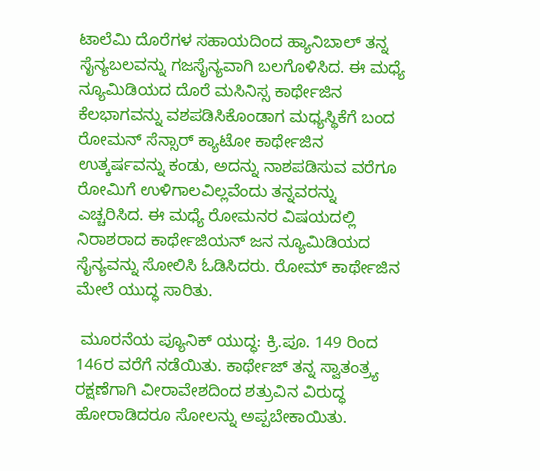ಟಾಲೆಮಿ ದೊರೆಗಳ ಸಹಾಯದಿಂದ ಹ್ಯಾನಿಬಾಲ್ ತನ್ನ ಸೈನ್ಯಬಲವನ್ನು ಗಜಸೈನ್ಯವಾಗಿ ಬಲಗೊಳಿಸಿದ. ಈ ಮಧ್ಯೆ ನ್ಯೂಮಿಡಿಯದ ದೊರೆ ಮಸಿನಿಸ್ಸ ಕಾರ್ಥೇಜಿನ ಕೆಲಭಾಗವನ್ನು ವಶಪಡಿಸಿಕೊಂಡಾಗ ಮಧ್ಯಸ್ಥಿಕೆಗೆ ಬಂದ ರೋಮನ್ ಸೆನ್ಸಾರ್ ಕ್ಯಾಟೋ ಕಾರ್ಥೇಜಿನ ಉತ್ಕರ್ಷವನ್ನು ಕಂಡು, ಅದನ್ನು ನಾಶಪಡಿಸುವ ವರೆಗೂ ರೋಮಿಗೆ ಉಳಿಗಾಲವಿಲ್ಲವೆಂದು ತನ್ನವರನ್ನು ಎಚ್ಚರಿಸಿದ. ಈ ಮಧ್ಯೆ ರೋಮನರ ವಿಷಯದಲ್ಲಿ ನಿರಾಶರಾದ ಕಾರ್ಥೇಜಿಯನ್ ಜನ ನ್ಯೂಮಿಡಿಯದ ಸೈನ್ಯವನ್ನು ಸೋಲಿಸಿ ಓಡಿಸಿದರು. ರೋಮ್ ಕಾರ್ಥೇಜಿನ ಮೇಲೆ ಯುದ್ಧ ಸಾರಿತು.

 ಮೂರನೆಯ ಪ್ಯೂನಿಕ್ ಯುದ್ಧ: ಕ್ರಿ.ಪೂ. 149 ರಿಂದ 146ರ ವರೆಗೆ ನಡೆಯಿತು. ಕಾರ್ಥೇಜ್ ತನ್ನ ಸ್ವಾತಂತ್ರ್ಯ ರಕ್ಷಣೆಗಾಗಿ ವೀರಾವೇಶದಿಂದ ಶತ್ರುವಿನ ವಿರುದ್ಧ ಹೋರಾಡಿದರೂ ಸೋಲನ್ನು ಅಪ್ಪಬೇಕಾಯಿತು.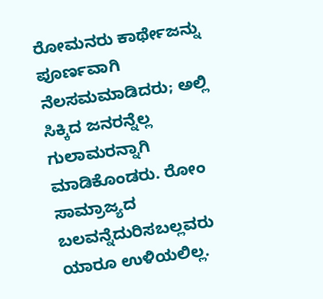ರೋಮನರು ಕಾರ್ಥೇಜನ್ನು ಪೂರ್ಣವಾಗಿ ನೆಲಸಮಮಾಡಿದರು; ಅಲ್ಲಿ ಸಿಕ್ಕಿದ ಜನರನ್ನೆಲ್ಲ ಗುಲಾಮರನ್ನಾಗಿ ಮಾಡಿಕೊಂಡರು. ರೋಂ ಸಾಮ್ರಾಜ್ಯದ ಬಲವನ್ನೆದುರಿಸಬಲ್ಲವರು ಯಾರೂ ಉಳಿಯಲಿಲ್ಲ.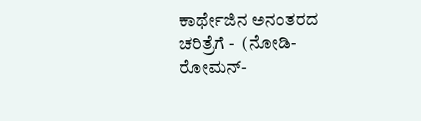ಕಾರ್ಥೇಜಿನ ಅನಂತರದ ಚರಿತ್ರೆಗೆ -  (ನೋಡಿ- ರೋಮನ್-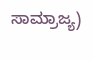ಸಾಮ್ರಾಜ್ಯ)